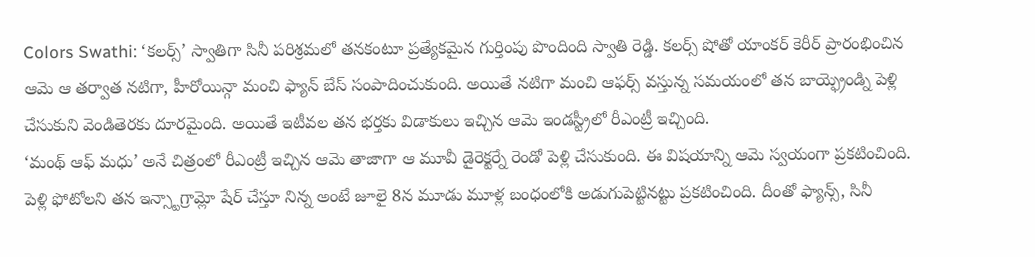Colors Swathi: ‘కలర్స్’ స్వాతిగా సినీ పరిశ్రమలో తనకంటూ ప్రత్యేకమైన గుర్తింపు పొందింది స్వాతి రెడ్డి. కలర్స్ షోతో యాంకర్ కెరీర్ ప్రారంభించిన ఆమె ఆ తర్వాత నటిగా, హీరోయిన్గా మంచి ఫ్యాన్ బేస్ సంపాదించుకుంది. అయితే నటిగా మంచి ఆఫర్స్ వస్తున్న సమయంలో తన బాయ్ఫ్రెండ్ని పెళ్లి చేసుకుని వెండితెరకు దూరమైంది. అయితే ఇటీవల తన భర్తకు విడాకులు ఇచ్చిన ఆమె ఇండస్ట్రీలో రీఎంట్రీ ఇచ్చింది.
‘మంథ్ ఆఫ్ మధు’ అనే చిత్రంలో రీఎంట్రీ ఇచ్చిన ఆమె తాజాగా ఆ మూవీ డైరెక్టర్నే రెండో పెళ్లి చేసుకుంది. ఈ విషయాన్ని ఆమె స్వయంగా ప్రకటించింది. పెళ్లి ఫోటోలని తన ఇన్స్టాగ్రామ్లో షేర్ చేస్తూ నిన్న అంటే జూలై 8న మూడు మూళ్ల బంధంలోకి అడుగుపెట్టినట్టు ప్రకటించింది. దీంతో ఫ్యాన్స్, సినీ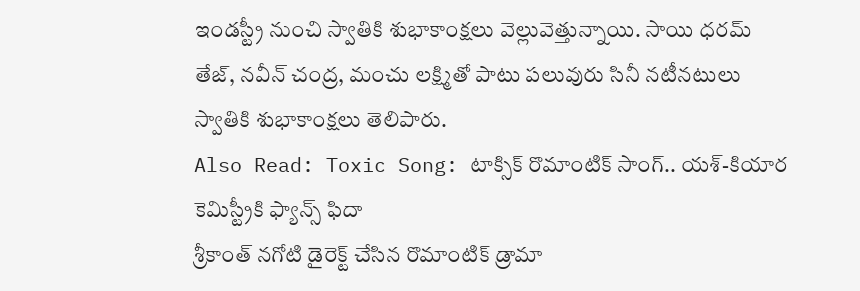ఇండస్ట్రీ నుంచి స్వాతికి శుభాకాంక్షలు వెల్లువెత్తున్నాయి. సాయి ధరమ్ తేజ్, నవీన్ చంద్ర, మంచు లక్ష్మితో పాటు పలువురు సినీ నటీనటులు స్వాతికి శుభాకాంక్షలు తెలిపారు.
Also Read: Toxic Song: టాక్సిక్ రొమాంటిక్ సాంగ్.. యశ్-కియార కెమిస్ట్రీకి ఫ్యాన్స్ ఫిదా
శ్రీకాంత్ నగోటి డైరెక్ట్ చేసిన రొమాంటిక్ డ్రామా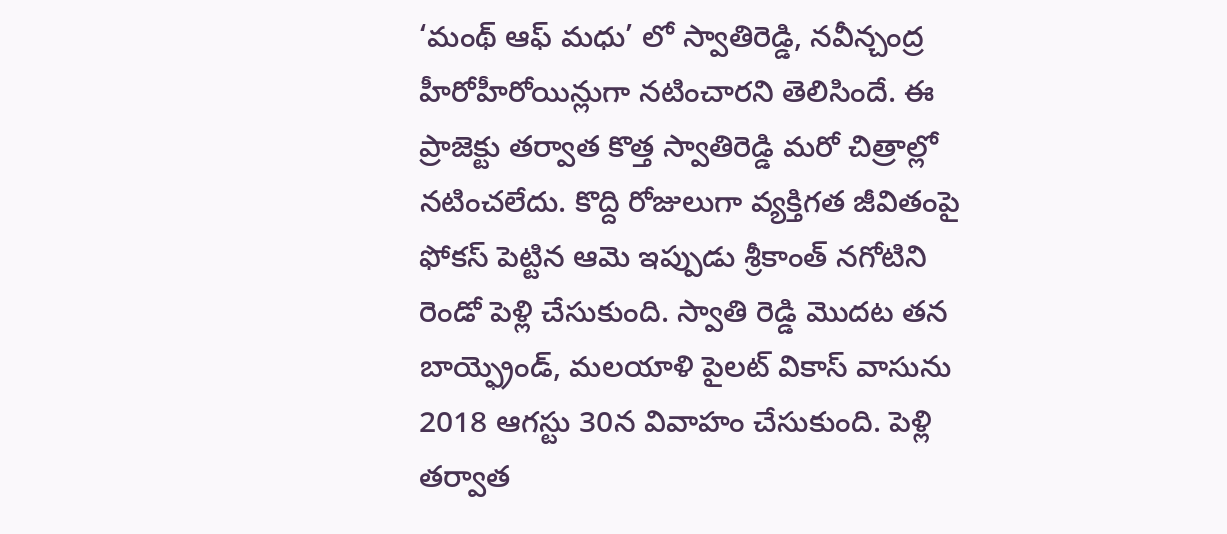‘మంథ్ ఆఫ్ మధు’ లో స్వాతిరెడ్డి, నవీన్చంద్ర హీరోహీరోయిన్లుగా నటించారని తెలిసిందే. ఈ ప్రాజెక్టు తర్వాత కొత్త స్వాతిరెడ్డి మరో చిత్రాల్లో నటించలేదు. కొద్ది రోజులుగా వ్యక్తిగత జీవితంపై ఫోకస్ పెట్టిన ఆమె ఇప్పుడు శ్రీకాంత్ నగోటిని రెండో పెళ్లి చేసుకుంది. స్వాతి రెడ్డి మొదట తన బాయ్ఫ్రెండ్, మలయాళి పైలట్ వికాస్ వాసును 2018 ఆగస్టు 30న వివాహం చేసుకుంది. పెళ్లి తర్వాత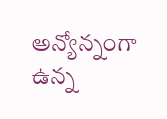అన్యోన్నంగా ఉన్న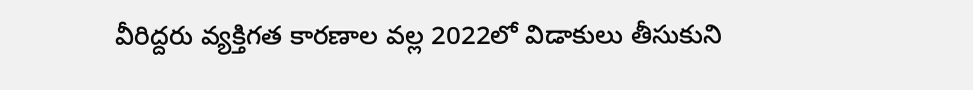వీరిద్దరు వ్యక్తిగత కారణాల వల్ల 2022లో విడాకులు తీసుకుని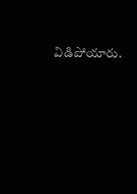విడిపోయారు.